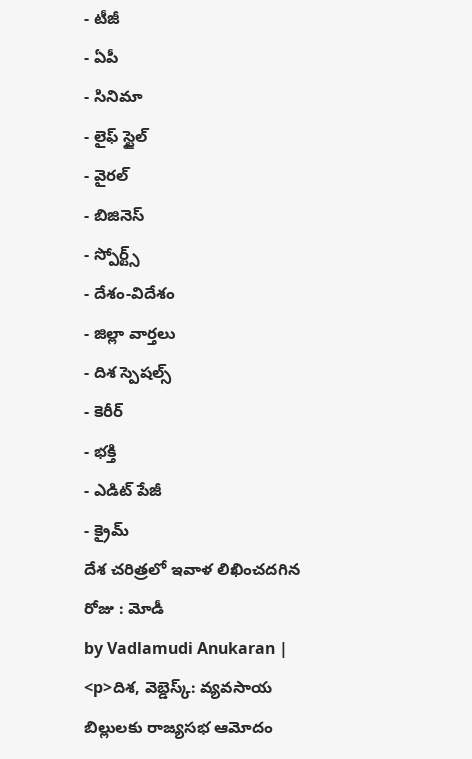- టీజీ
- ఏపీ
- సినిమా
- లైఫ్ స్టైల్
- వైరల్
- బిజినెస్
- స్పోర్ట్స్
- దేశం-విదేశం
- జిల్లా వార్తలు
- దిశ స్పెషల్స్
- కెరీర్
- భక్తి
- ఎడిట్ పేజీ
- క్రైమ్
దేశ చరిత్రలో ఇవాళ లిఖించదగిన రోజు : మోడీ
by Vadlamudi Anukaran |
<p>దిశ, వెబ్డెస్క్: వ్యవసాయ బిల్లులకు రాజ్యసభ ఆమోదం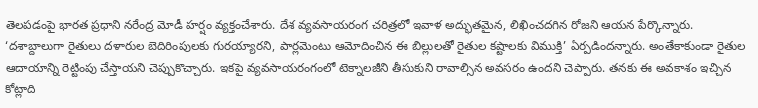తెలపడంపై భారత ప్రధాని నరేంద్ర మోడీ హర్షం వ్యక్తంచేశారు. దేశ వ్యవసాయరంగ చరిత్రలో ఇవాళ అద్భుతమైన, లిఖించదగిన రోజని ఆయన పేర్కొన్నారు. ‘దశాబ్దాలుగా రైతులు దళారుల బెదిరింపులకు గురయ్యారని, పార్లమెంటు ఆమోదించిన ఈ బిల్లులతో రైతుల కష్టాలకు విముక్తి’ ఏర్పడిందన్నారు. అంతేకాకుండా రైతుల ఆదాయాన్ని రెట్టింపు చేస్తాయని చెప్పుకొచ్చారు. ఇకపై వ్యవసాయరంగంలో టెక్నాలజీని తీసుకుని రావాల్సిన అవసరం ఉందని చెప్పారు. తనకు ఈ అవకాశం ఇచ్చిన కోట్లాది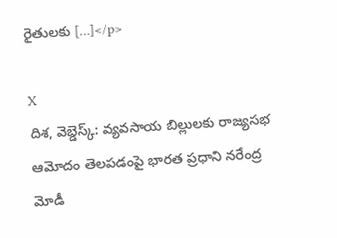రైతులకు […]</p>

X
దిశ, వెబ్డెస్క్: వ్యవసాయ బిల్లులకు రాజ్యసభ ఆమోదం తెలపడంపై భారత ప్రధాని నరేంద్ర మోడీ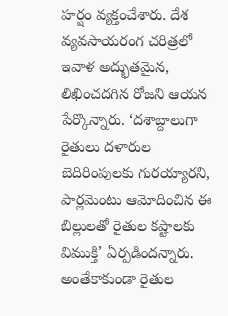హర్షం వ్యక్తంచేశారు. దేశ వ్యవసాయరంగ చరిత్రలో ఇవాళ అద్భుతమైన, లిఖించదగిన రోజని ఆయన పేర్కొన్నారు. ‘దశాబ్దాలుగా రైతులు దళారుల బెదిరింపులకు గురయ్యారని, పార్లమెంటు ఆమోదించిన ఈ బిల్లులతో రైతుల కష్టాలకు విముక్తి’ ఏర్పడిందన్నారు.
అంతేకాకుండా రైతుల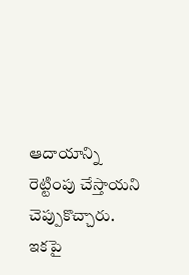ఆదాయాన్ని రెట్టింపు చేస్తాయని చెప్పుకొచ్చారు. ఇకపై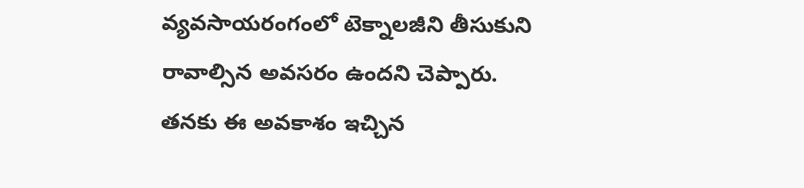వ్యవసాయరంగంలో టెక్నాలజీని తీసుకుని రావాల్సిన అవసరం ఉందని చెప్పారు. తనకు ఈ అవకాశం ఇచ్చిన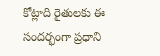కోట్లాది రైతులకు ఈ సందర్భంగా ప్రధాని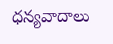ధన్యవాదాలు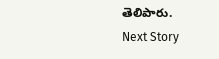తెలిపారు.
Next Story